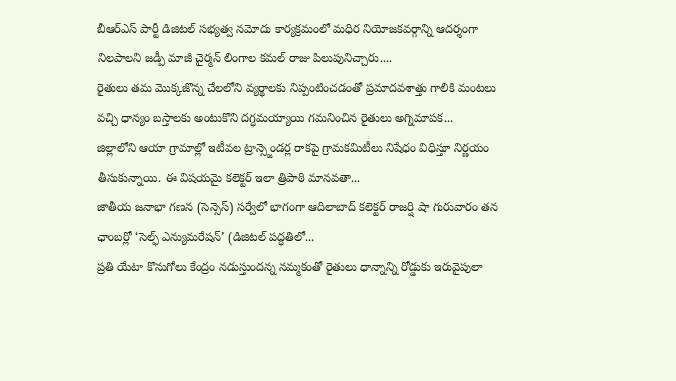బీఆర్ఎస్ పార్టీ డిజిటల్ సభ్యత్వ నమోదు కార్యక్రమంలో మధిర నియోజకవర్గాన్ని ఆదర్శంగా నిలపాలని జడ్పీ మాజీ చైర్మన్ లింగాల కమల్ రాజు పిలుపునిచ్చారు....
రైతులు తమ మొక్కజొన్న చేలలోని వ్యర్థాలకు నిప్పంటించడంతో ప్రమాదవశాత్తు గాలికి మంటలు వచ్చి ధాన్యం బస్తాలకు అంటుకొని దగ్ధమయ్యాయి గమనించిన రైతులు అగ్నిమాపక...
జిల్లాలోని ఆయా గ్రామాల్లో ఇటీవల ట్రాన్స్జెండర్ల రాకపై గ్రామకమిటీలు నిషేధం విధిస్తూ నిర్ణయం తీసుకున్నాయి. ఈ విషయమై కలెక్టర్ ఇలా త్రిపాఠి మానవతా...
జాతీయ జనాభా గణన (సెన్సెస్) సర్వేలో భాగంగా ఆదిలాబాద్ కలెక్టర్ రాజర్షి షా గురువారం తన ఛాంబర్లో ‘సెల్ఫ్ ఎన్యుమరేషన్’ (డిజిటల్ పద్ధతిలో...
ప్రతి యేటా కొనుగోలు కేంద్రం నడుస్తుందన్న నమ్మకంతో రైతులు ధాన్నాన్ని రోడ్డుకు ఇరువైపులా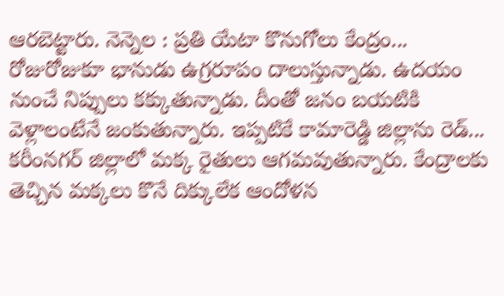ఆరబెట్టారు. నెన్నెల : ప్రతి యేటా కొనుగోలు కేంద్రం...
రోజురోజుకూ భానుడు ఉగ్రరూపం దాలుస్తున్నాడు. ఉదయం నుంచే నిప్పులు కక్కుతున్నాడు. దీంతో జనం బయటికి వెళ్లాలంటేనే జంకుతున్నారు. ఇప్పటికే కామారెడ్డి జిల్లాను రెడ్...
కరీంనగర్ జిల్లాలో మక్క రైతులు ఆగమవుతున్నారు. కేంద్రాలకు తెచ్చిన మక్కలు కొనే దిక్కులేక ఆందోళన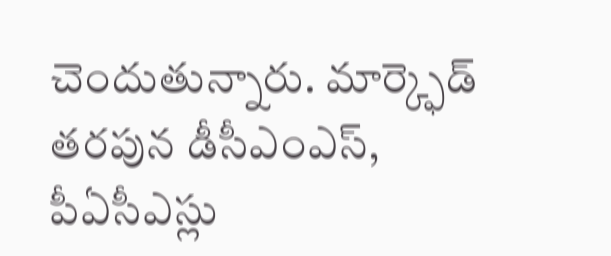చెందుతున్నారు. మార్క్ఫెడ్ తరపున డీసీఎంఎస్, పీఏసీఎస్లు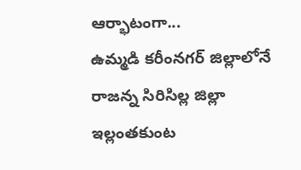ఆర్భాటంగా...
ఉమ్మడి కరీంనగర్ జిల్లాలోనే రాజన్న సిరిసిల్ల జిల్లా ఇల్లంతకుంట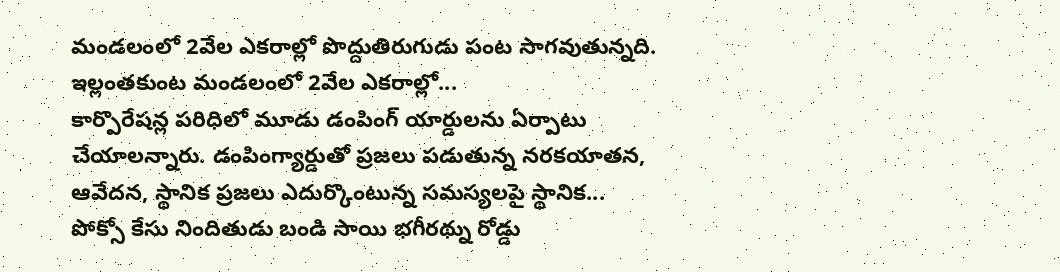మండలంలో 2వేల ఎకరాల్లో పొద్దుతిరుగుడు పంట సాగవుతున్నది. ఇల్లంతకుంట మండలంలో 2వేల ఎకరాల్లో...
కార్పొరేషన్ల పరిధిలో మూడు డంపింగ్ యార్డులను ఏర్పాటు చేయాలన్నారు. డంపింగ్యార్డుతో ప్రజలు పడుతున్న నరకయాతన, ఆవేదన, స్థానిక ప్రజలు ఎదుర్కొంటున్న సమస్యలపై స్థానిక...
పోక్సో కేసు నిందితుడు బండి సాయి భగీరథ్ను రోడ్డు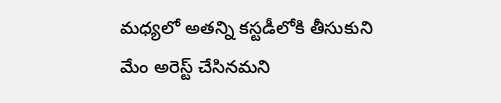మధ్యలో అతన్ని కస్టడీలోకి తీసుకుని మేం అరెస్ట్ చేసినమని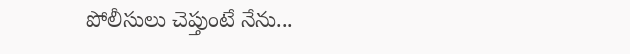పోలీసులు చెప్తుంటే నేను...